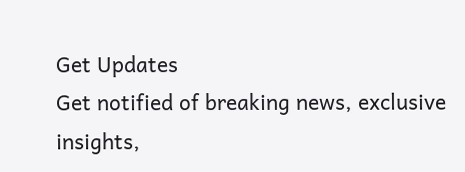Get Updates
Get notified of breaking news, exclusive insights,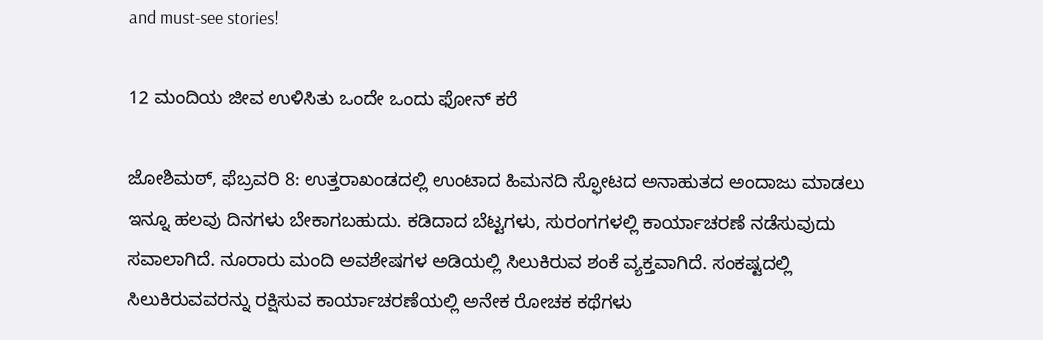and must-see stories!

12 ಮಂದಿಯ ಜೀವ ಉಳಿಸಿತು ಒಂದೇ ಒಂದು ಫೋನ್ ಕರೆ

ಜೋಶಿಮಠ್, ಫೆಬ್ರವರಿ 8: ಉತ್ತರಾಖಂಡದಲ್ಲಿ ಉಂಟಾದ ಹಿಮನದಿ ಸ್ಫೋಟದ ಅನಾಹುತದ ಅಂದಾಜು ಮಾಡಲು ಇನ್ನೂ ಹಲವು ದಿನಗಳು ಬೇಕಾಗಬಹುದು. ಕಡಿದಾದ ಬೆಟ್ಟಗಳು, ಸುರಂಗಗಳಲ್ಲಿ ಕಾರ್ಯಾಚರಣೆ ನಡೆಸುವುದು ಸವಾಲಾಗಿದೆ. ನೂರಾರು ಮಂದಿ ಅವಶೇಷಗಳ ಅಡಿಯಲ್ಲಿ ಸಿಲುಕಿರುವ ಶಂಕೆ ವ್ಯಕ್ತವಾಗಿದೆ. ಸಂಕಷ್ಟದಲ್ಲಿ ಸಿಲುಕಿರುವವರನ್ನು ರಕ್ಷಿಸುವ ಕಾರ್ಯಾಚರಣೆಯಲ್ಲಿ ಅನೇಕ ರೋಚಕ ಕಥೆಗಳು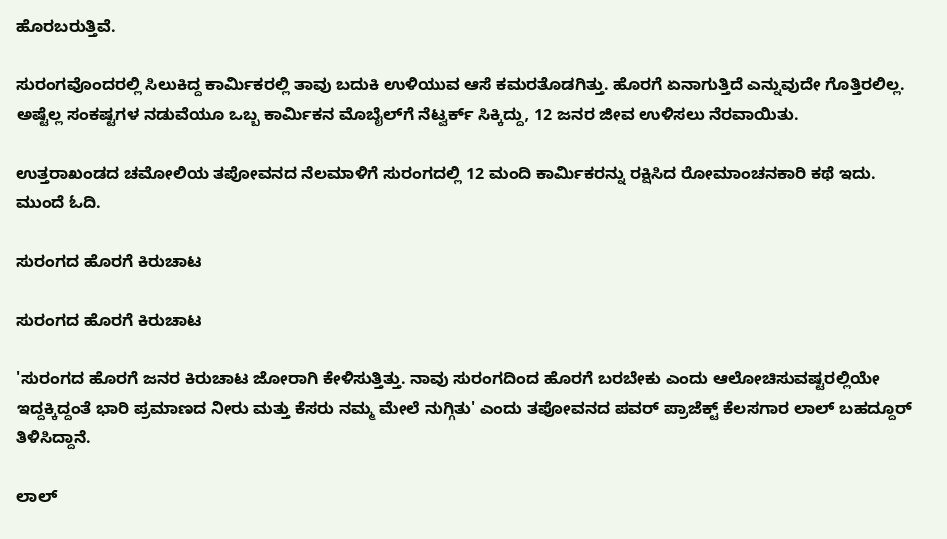ಹೊರಬರುತ್ತಿವೆ.

ಸುರಂಗವೊಂದರಲ್ಲಿ ಸಿಲುಕಿದ್ದ ಕಾರ್ಮಿಕರಲ್ಲಿ ತಾವು ಬದುಕಿ ಉಳಿಯುವ ಆಸೆ ಕಮರತೊಡಗಿತ್ತು. ಹೊರಗೆ ಏನಾಗುತ್ತಿದೆ ಎನ್ನುವುದೇ ಗೊತ್ತಿರಲಿಲ್ಲ. ಅಷ್ಟೆಲ್ಲ ಸಂಕಷ್ಟಗಳ ನಡುವೆಯೂ ಒಬ್ಬ ಕಾರ್ಮಿಕನ ಮೊಬೈಲ್‌ಗೆ ನೆಟ್ವರ್ಕ್ ಸಿಕ್ಕಿದ್ದು, 12 ಜನರ ಜೀವ ಉಳಿಸಲು ನೆರವಾಯಿತು.

ಉತ್ತರಾಖಂಡದ ಚಮೋಲಿಯ ತಪೋವನದ ನೆಲಮಾಳಿಗೆ ಸುರಂಗದಲ್ಲಿ 12 ಮಂದಿ ಕಾರ್ಮಿಕರನ್ನು ರಕ್ಷಿಸಿದ ರೋಮಾಂಚನಕಾರಿ ಕಥೆ ಇದು. ಮುಂದೆ ಓದಿ.

ಸುರಂಗದ ಹೊರಗೆ ಕಿರುಚಾಟ

ಸುರಂಗದ ಹೊರಗೆ ಕಿರುಚಾಟ

'ಸುರಂಗದ ಹೊರಗೆ ಜನರ ಕಿರುಚಾಟ ಜೋರಾಗಿ ಕೇಳಿಸುತ್ತಿತ್ತು. ನಾವು ಸುರಂಗದಿಂದ ಹೊರಗೆ ಬರಬೇಕು ಎಂದು ಆಲೋಚಿಸುವಷ್ಟರಲ್ಲಿಯೇ ಇದ್ದಕ್ಕಿದ್ದಂತೆ ಭಾರಿ ಪ್ರಮಾಣದ ನೀರು ಮತ್ತು ಕೆಸರು ನಮ್ಮ ಮೇಲೆ ನುಗ್ಗಿತು' ಎಂದು ತಪೋವನದ ಪವರ್ ಪ್ರಾಜೆಕ್ಟ್ ಕೆಲಸಗಾರ ಲಾಲ್ ಬಹದ್ದೂರ್ ತಿಳಿಸಿದ್ದಾನೆ.

ಲಾಲ್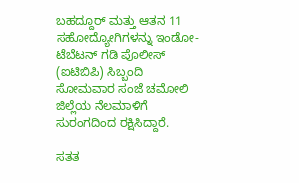ಬಹದ್ದೂರ್ ಮತ್ತು ಆತನ 11 ಸಹೋದ್ಯೋಗಿಗಳನ್ನು ಇಂಡೋ-ಟೆಬೆಟನ್ ಗಡಿ ಪೊಲೀಸ್ (ಐಟಿಬಿಪಿ) ಸಿಬ್ಬಂದಿ ಸೋಮವಾರ ಸಂಜೆ ಚಮೋಲಿ ಜಿಲ್ಲೆಯ ನೆಲಮಾಳಿಗೆ ಸುರಂಗದಿಂದ ರಕ್ಷಿಸಿದ್ದಾರೆ.

ಸತತ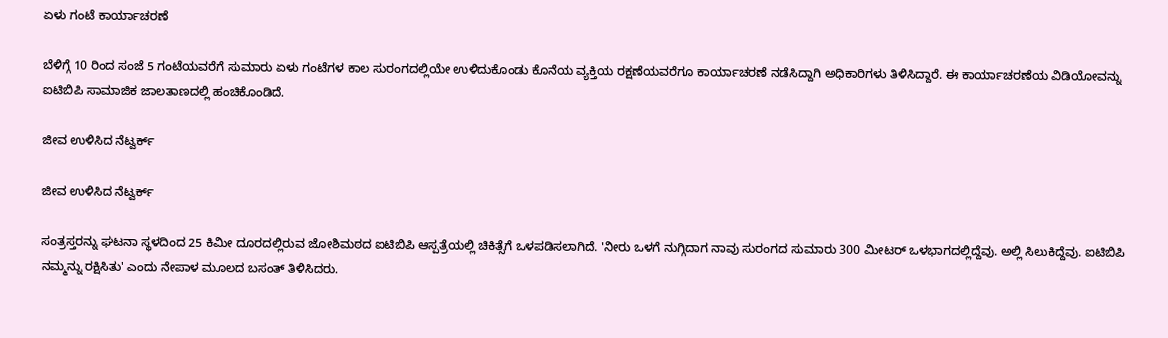ಏಳು ಗಂಟೆ ಕಾರ್ಯಾಚರಣೆ

ಬೆಳಿಗ್ಗೆ 10 ರಿಂದ ಸಂಜೆ 5 ಗಂಟೆಯವರೆಗೆ ಸುಮಾರು ಏಳು ಗಂಟೆಗಳ ಕಾಲ ಸುರಂಗದಲ್ಲಿಯೇ ಉಳಿದುಕೊಂಡು ಕೊನೆಯ ವ್ಯಕ್ತಿಯ ರಕ್ಷಣೆಯವರೆಗೂ ಕಾರ್ಯಾಚರಣೆ ನಡೆಸಿದ್ದಾಗಿ ಅಧಿಕಾರಿಗಳು ತಿಳಿಸಿದ್ದಾರೆ. ಈ ಕಾರ್ಯಾಚರಣೆಯ ವಿಡಿಯೋವನ್ನು ಐಟಿಬಿಪಿ ಸಾಮಾಜಿಕ ಜಾಲತಾಣದಲ್ಲಿ ಹಂಚಿಕೊಂಡಿದೆ.

ಜೀವ ಉಳಿಸಿದ ನೆಟ್ವರ್ಕ್

ಜೀವ ಉಳಿಸಿದ ನೆಟ್ವರ್ಕ್

ಸಂತ್ರಸ್ತರನ್ನು ಘಟನಾ ಸ್ಥಳದಿಂದ 25 ಕಿಮೀ ದೂರದಲ್ಲಿರುವ ಜೋಶಿಮಠದ ಐಟಿಬಿಪಿ ಆಸ್ಪತ್ರೆಯಲ್ಲಿ ಚಿಕಿತ್ಸೆಗೆ ಒಳಪಡಿಸಲಾಗಿದೆ. 'ನೀರು ಒಳಗೆ ನುಗ್ಗಿದಾಗ ನಾವು ಸುರಂಗದ ಸುಮಾರು 300 ಮೀಟರ್ ಒಳಭಾಗದಲ್ಲಿದ್ದೆವು. ಅಲ್ಲಿ ಸಿಲುಕಿದ್ದೆವು. ಐಟಿಬಿಪಿ ನಮ್ಮನ್ನು ರಕ್ಷಿಸಿತು' ಎಂದು ನೇಪಾಳ ಮೂಲದ ಬಸಂತ್ ತಿಳಿಸಿದರು.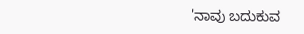'ನಾವು ಬದುಕುವ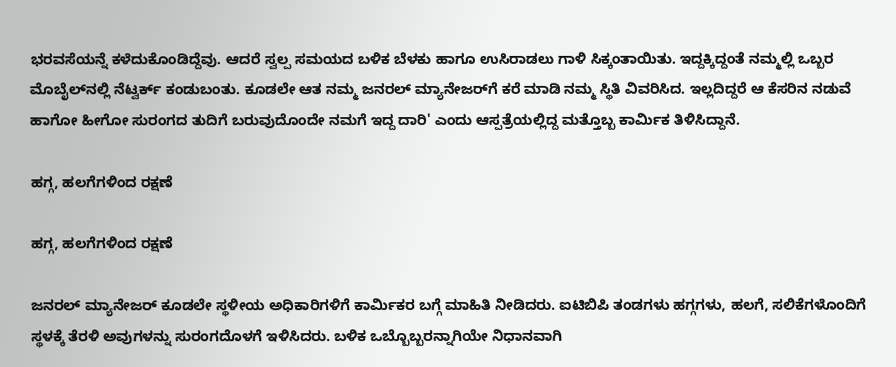ಭರವಸೆಯನ್ನೆ ಕಳೆದುಕೊಂಡಿದ್ದೆವು. ಆದರೆ ಸ್ವಲ್ಪ ಸಮಯದ ಬಳಿಕ ಬೆಳಕು ಹಾಗೂ ಉಸಿರಾಡಲು ಗಾಳಿ ಸಿಕ್ಕಂತಾಯಿತು. ಇದ್ದಕ್ಕಿದ್ದಂತೆ ನಮ್ಮಲ್ಲಿ ಒಬ್ಬರ ಮೊಬೈಲ್‌ನಲ್ಲಿ ನೆಟ್ವರ್ಕ್ ಕಂಡುಬಂತು. ಕೂಡಲೇ ಆತ ನಮ್ಮ ಜನರಲ್ ಮ್ಯಾನೇಜರ್‌ಗೆ ಕರೆ ಮಾಡಿ ನಮ್ಮ ಸ್ಥಿತಿ ವಿವರಿಸಿದ. ಇಲ್ಲದಿದ್ದರೆ ಆ ಕೆಸರಿನ ನಡುವೆ ಹಾಗೋ ಹೀಗೋ ಸುರಂಗದ ತುದಿಗೆ ಬರುವುದೊಂದೇ ನಮಗೆ ಇದ್ದ ದಾರಿ' ಎಂದು ಆಸ್ಪತ್ರೆಯಲ್ಲಿದ್ದ ಮತ್ತೊಬ್ಬ ಕಾರ್ಮಿಕ ತಿಳಿಸಿದ್ದಾನೆ.

ಹಗ್ಗ, ಹಲಗೆಗಳಿಂದ ರಕ್ಷಣೆ

ಹಗ್ಗ, ಹಲಗೆಗಳಿಂದ ರಕ್ಷಣೆ

ಜನರಲ್ ಮ್ಯಾನೇಜರ್ ಕೂಡಲೇ ಸ್ಥಳೀಯ ಅಧಿಕಾರಿಗಳಿಗೆ ಕಾರ್ಮಿಕರ ಬಗ್ಗೆ ಮಾಹಿತಿ ನೀಡಿದರು. ಐಟಿಬಿಪಿ ತಂಡಗಳು ಹಗ್ಗಗಳು, ಹಲಗೆ, ಸಲಿಕೆಗಳೊಂದಿಗೆ ಸ್ಥಳಕ್ಕೆ ತೆರಳಿ ಅವುಗಳನ್ನು ಸುರಂಗದೊಳಗೆ ಇಳಿಸಿದರು. ಬಳಿಕ ಒಬ್ಬೊಬ್ಬರನ್ನಾಗಿಯೇ ನಿಧಾನವಾಗಿ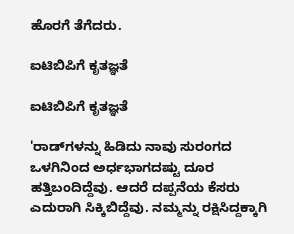ಹೊರಗೆ ತೆಗೆದರು.

ಐಟಿಬಿಪಿಗೆ ಕೃತಜ್ಞತೆ

ಐಟಿಬಿಪಿಗೆ ಕೃತಜ್ಞತೆ

'ರಾಡ್‌ಗಳನ್ನು ಹಿಡಿದು ನಾವು ಸುರಂಗದ ಒಳಗಿನಿಂದ ಅರ್ಧಭಾಗದಷ್ಟು ದೂರ ಹತ್ತಿಬಂದಿದ್ದೆವು. ಆದರೆ ದಪ್ಪನೆಯ ಕೆಸರು ಎದುರಾಗಿ ಸಿಕ್ಕಿಬಿದ್ದೆವು. ನಮ್ಮನ್ನು ರಕ್ಷಿಸಿದ್ದಕ್ಕಾಗಿ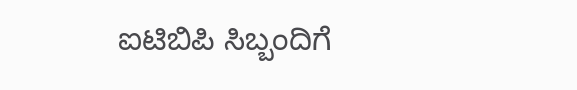ಐಟಿಬಿಪಿ ಸಿಬ್ಬಂದಿಗೆ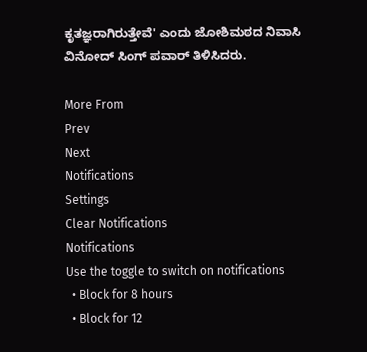ಕೃತಜ್ಞರಾಗಿರುತ್ತೇವೆ' ಎಂದು ಜೋಶಿಮಠದ ನಿವಾಸಿ ವಿನೋದ್ ಸಿಂಗ್ ಪವಾರ್ ತಿಳಿಸಿದರು.

More From
Prev
Next
Notifications
Settings
Clear Notifications
Notifications
Use the toggle to switch on notifications
  • Block for 8 hours
  • Block for 12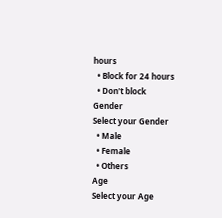hours
  • Block for 24 hours
  • Don't block
Gender
Select your Gender
  • Male
  • Female
  • Others
Age
Select your Age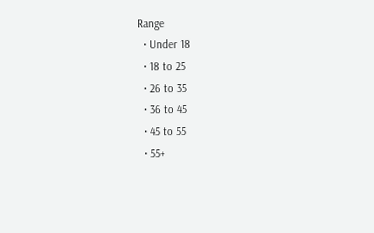Range
  • Under 18
  • 18 to 25
  • 26 to 35
  • 36 to 45
  • 45 to 55
  • 55+